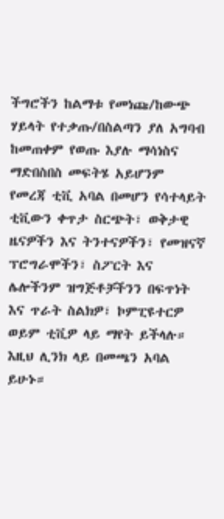ችግሮችን ከልማቱ የመነጩ/ከውጭ ሃይላት የተቃጡ/በስልጣን ያለ አግባብ ከመጠቀም የወጡ እያሉ ማሳነስና ማድበስበስ መፍትሄ አይሆንም
የመረጃ ቲቪ አባል በመሆን የሳተላይት ቲቪውን ቀጥታ ስርጭት፣ ወቅታዊ ዜናዎችን እና ትንተናዎችን፣ የመዝናኛ ፕሮግራሞችን፣ ስፖርት እና ሌሎችንም ዝግጅቶቻችንን በፍጥነት እና ጥራት ስልክዎ፣ ኮምፒዩተርዎ ወይም ቲቪዎ ላይ ማየት ይችላሉ። እዚህ ሊንክ ላይ በመጫን አባል ይሁኑ።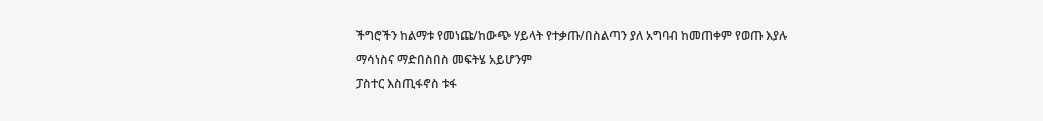ችግሮችን ከልማቱ የመነጩ/ከውጭ ሃይላት የተቃጡ/በስልጣን ያለ አግባብ ከመጠቀም የወጡ እያሉ ማሳነስና ማድበስበስ መፍትሄ አይሆንም
ፓስተር እስጢፋኖስ ቱፋ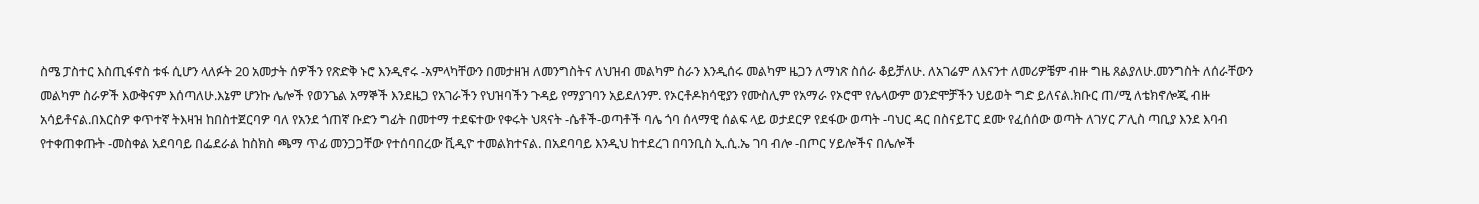ስሜ ፓስተር እስጢፋኖስ ቱፋ ሲሆን ላለፉት 20 አመታት ሰዎችን የጽድቅ ኑሮ እንዲኖሩ -አምላካቸውን በመታዘዝ ለመንግስትና ለህዝብ መልካም ስራን እንዲሰሩ መልካም ዜጋን ለማነጽ ስሰራ ቆይቻለሁ. ለአገሬም ለእናንተ ለመሪዎቼም ብዙ ግዜ ጸልያለሁ.መንግስት ለሰራቸውን መልካም ስራዎች እውቅናም እሰጣለሁ.እኔም ሆንኩ ሌሎች የወንጌል አማኞች እንደዜጋ የአገራችን የህዝባችን ጉዳይ የማያገባን አይደለንም. የኦርቶዶክሳዊያን የሙስሊም የአማራ የኦሮሞ የሌላውም ወንድሞቻችን ህይወት ግድ ይለናል.ክቡር ጠ/ሚ ለቴክኖሎጂ ብዙ አሳይቶናል.በእርስዎ ቀጥተኛ ትእዛዝ ከበስተጀርባዎ ባለ የአንደ ጎጠኛ ቡድን ግፊት በመተማ ተደፍተው የቀሩት ህጻናት -ሴቶች-ወጣቶች ባሌ ጎባ ሰላማዊ ሰልፍ ላይ ወታደርዎ የደፋው ወጣት -ባህር ዳር በስናይፐር ደሙ የፈሰሰው ወጣት ለገሃር ፖሊስ ጣቢያ እንደ እባብ የተቀጠቀጡት -መስቀል አደባባይ በፌደራል ከስክስ ጫማ ጥፊ መንጋጋቸው የተሰባበረው ቪዲዮ ተመልክተናል. በአደባባይ እንዲህ ከተደረገ በባንቢስ ኢ.ሲ.ኤ ገባ ብሎ -በጦር ሃይሎችና በሌሎች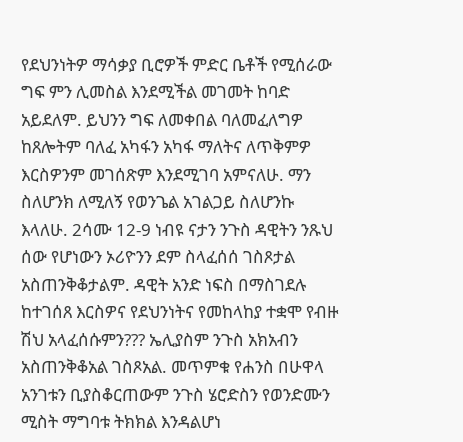የደህንነትዎ ማሳቃያ ቢሮዎች ምድር ቤቶች የሚሰራው ግፍ ምን ሊመስል እንደሚችል መገመት ከባድ አይደለም. ይህንን ግፍ ለመቀበል ባለመፈለግዎ ከጸሎትም ባለፈ አካፋን አካፋ ማለትና ለጥቅምዎ እርስዎንም መገሰጽም እንደሚገባ አምናለሁ. ማን ስለሆንክ ለሚለኝ የወንጌል አገልጋይ ስለሆንኩ እላለሁ. 2ሳሙ 12-9 ነብዩ ናታን ንጉስ ዳዊትን ንጹህ ሰው የሆነውን ኦሪዮንን ደም ስላፈሰሰ ገስጾታል አስጠንቅቆታልም. ዳዊት አንድ ነፍስ በማስገደሉ ከተገሰጸ እርስዎና የደህንነትና የመከላከያ ተቋሞ የብዙ ሽህ አላፈሰሱምን??? ኤሊያስም ንጉስ አክአብን አስጠንቅቆአል ገስጾአል. መጥምቁ የሐንስ በሁዋላ አንገቱን ቢያስቆርጠውም ንጉስ ሄሮድስን የወንድሙን ሚስት ማግባቱ ትክክል እንዳልሆነ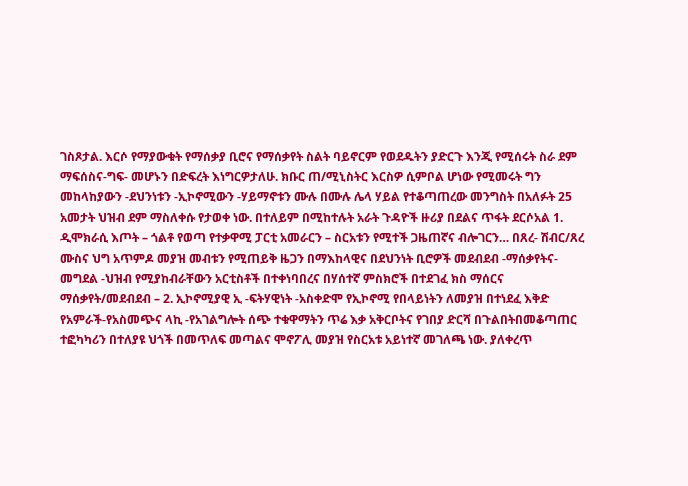ገስጾታል. እርሶ የማያውቁት የማሰቃያ ቢሮና የማሰቃየት ስልት ባይኖርም የወደዱትን ያድርጉ እንጂ የሚሰሩት ስራ ደም ማፍሰስና-ግፍ- መሆኑን በድፍረት እነግርዎታለሁ. ክቡር ጠ/ሚኒስትር እርስዎ ሲምቦል ሆነው የሚመሩት ግን መከላከያውን -ደህንነቱን -ኢኮኖሚውን -ሃይማኖቱን ሙሉ በሙሉ ሌላ ሃይል የተቆጣጠረው መንግስት በአለፉት 25 አመታት ህዝብ ደም ማስለቀሱ የታወቀ ነው. በተለይም በሚከተሉት አራት ጉዳዮች ዙሪያ በደልና ጥፋት ደርሶአል 1. ዲሞክራሲ እጦት – ጎልቶ የወጣ የተቃዋሚ ፓርቲ አመራርን – ስርአቱን የሚተች ጋዜጠኛና ብሎገርን… በጸረ- ሽብር/ጸረ ሙስና ህግ አጥምዶ መያዝ መብቱን የሚጠይቅ ዜጋን በማእከላዊና በደህንነት ቢሮዎች መደብደብ -ማሰቃየትና- መግደል -ህዝብ የሚያከብራቸውን አርቲስቶች በተቀነባበረና በሃሰተኛ ምስክሮች በተደገፈ ክስ ማሰርና ማሰቃየት/መደብደብ – 2. ኢኮኖሚያዊ ኢ -ፍትሃዊነት -አስቀድሞ የኢኮኖሚ የበላይነትን ለመያዝ በተነደፈ እቅድ የአምራች-የአስመጭና ላኪ -የአገልግሎት ሰጭ ተቁዋማትን ጥሬ እቃ አቅርቦትና የገበያ ድርሻ በጉልበትበመቆጣጠር ተፎካካሪን በተለያዩ ህጎች በመጥለፍ መጣልና ሞኖፖሊ መያዝ የስርአቱ አይነተኛ መገለጫ ነው. ያለቀረጥ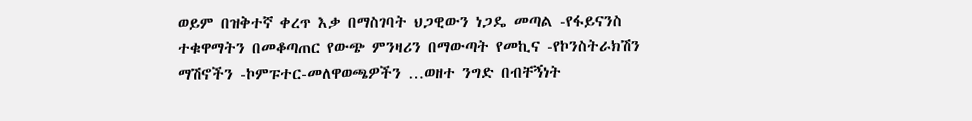ወይም በዝቅተኛ ቀረጥ እቃ በማስገባት ህጋዊውን ነጋዴ መጣል -የፋይናንስ ተቁዋማትን በመቆጣጠር የውጭ ምንዛሪን በማውጣት የመኪና -የኮንስትራክሽን ማሽኖችን -ኮምፑተር-መለዋወጫዎችን …ወዘተ ንግድ በብቸኝነት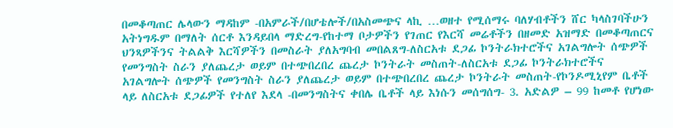በመቆጣጠር ሌላውን ማዳከም -በአምራች/በሆቴሎች/በአስመጭና ላኪ …ወዘተ የሚሰማሩ ባለሃብቶችን ሸር ካላስገባችሁን አትነግዱም በማለት ሰርቶ እንዳይበላ ማድረግ-የከተማ ቦታዎችን የገጠር የእርሻ መሬቶችን በዘመድ አዝማድ በመቆጣጠርና ህንጻዎችንና ትልልቅ እርሻዎችን በመስራት ያለአግባብ መበልጸግ-ለስርአቱ ደጋፊ ኮንትራክተሮችና አገልግሎት ሰጭዎች የመንግስት ስራን ያለጨረታ ወይም በተጭበረበረ ጨረታ ኮንትራት መስጠት-ለስርአቱ ደጋፊ ኮንትራክተሮችና አገልግሎት ሰጭዎች የመንግስት ስራን ያለጨረታ ወይም በተጭበረበረ ጨረታ ኮንትራት መስጠት-የኮንዶሚኒየም ቤቶች ላይ ለስርአቱ ደጋፊዎች የተለየ እደላ -በመንግስትና ቀበሌ ቤቶች ላይ እነሱን መሰግሰግ- 3. አድልዎ – 99 ከመቶ የሆነው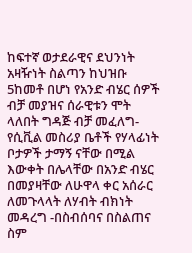ከፍተኛ ወታደራዊና ደህንነት አዛዥነት ስልጣን ከህዝቡ 5ከመቶ በሆነ የአንድ ብሄር ሰዎች ብቻ መያዝና ሰራዊቱን ሞት ላለበት ግዳጅ ብቻ መፈለግ-የሲቪል መስሪያ ቤቶች የሃላፊነት ቦታዎች ታማኝ ናቸው በሚል እውቀት በሌላቸው በአንድ ብሄር በመያዛቸው ለሁዋላ ቀር አሰራር ለመጉላላት ለሃብት ብክነት መዳረግ -በስብሰባና በስልጠና ስም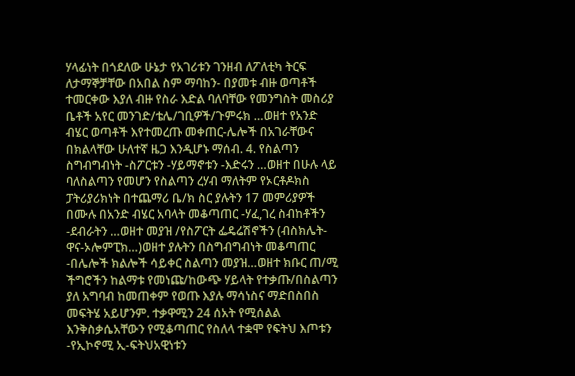ሃላፊነት በጎደለው ሁኔታ የአገሪቱን ገንዘብ ለፖለቲካ ትርፍ ለታማኞቻቸው በአበል ስም ማባከን- በያመቱ ብዙ ወጣቶች ተመርቀው እያለ ብዙ የስራ እድል ባለባቸው የመንግስት መስሪያ ቤቶች አየር መንገድ/ቴሌ/ገቢዎች/ጉምሩክ …ወዘተ የአንድ ብሄር ወጣቶች እየተመረጡ መቀጠር-ሌሎች በአገራቸውና በክልላቸው ሁለተኛ ዜጋ እንዲሆኑ ማሰብ. 4. የስልጣን ስግብግብነት -ስፖርቱን -ሃይማኖቱን -እድሩን …ወዘተ በሁሉ ላይ ባለስልጣን የመሆን የስልጣን ረሃብ ማለትም የኦርቶዶክስ ፓትሪያሪክነት በተጨማሪ ቤ/ክ ስር ያሉትን 17 መምሪያዎች በሙሉ በአንድ ብሄር አባላት መቆጣጠር -ሃፈ,ገረ ስብከቶችን -ደብራትን …ወዘተ መያዝ /የስፖርት ፌዴሬሽኖችን (ብስክሌት-ዋና-ኦሎምፒክ…)ወዘተ ያሉትን በስግብግብነት መቆጣጠር -በሌሎች ክልሎች ሳይቀር ስልጣን መያዝ…ወዘተ ክቡር ጠ/ሚ ችግሮችን ከልማቱ የመነጩ/ከውጭ ሃይላት የተቃጡ/በስልጣን ያለ አግባብ ከመጠቀም የወጡ እያሉ ማሳነስና ማድበስበስ መፍትሄ አይሆንም. ተቃዋሚን 24 ሰአት የሚሰልል እንቅስቃሴአቸውን የሚቆጣጠር የስለላ ተቋሞ የፍትህ እጦቱን -የኢኮኖሚ ኢ-ፍትህአዊነቱን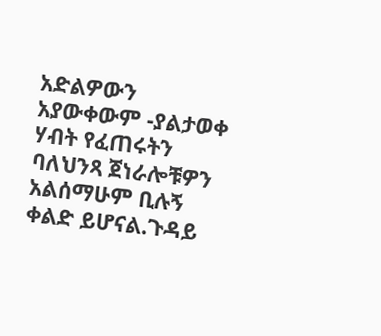አድልዎውን አያውቀውም -ያልታወቀ ሃብት የፈጠሩትን ባለህንጻ ጀነራሎቹዎን አልሰማሁም ቢሉኝ ቀልድ ይሆናል.ጉዳይ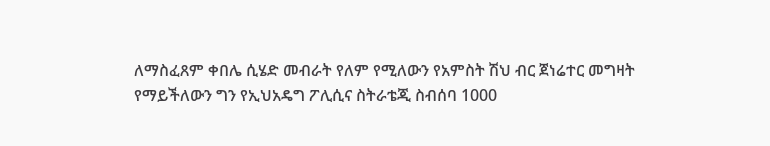ለማስፈጸም ቀበሌ ሲሄድ መብራት የለም የሚለውን የአምስት ሽህ ብር ጀነሬተር መግዛት የማይችለውን ግን የኢህአዴግ ፖሊሲና ስትራቴጂ ስብሰባ 1000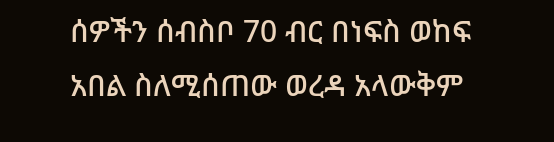ሰዎችን ሰብስቦ 70 ብር በነፍስ ወከፍ አበል ስለሚሰጠው ወረዳ አላውቅም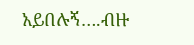አይበሉኝ….ብዙ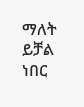ማለት ይቻል ነበር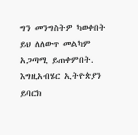ግን መንግስትዎ ካወቀበት ይህ ለለውጥ መልካም አጋጣሚ ይጠቀምበት. እግዚአብሄር ኢትዮጵያን ይባርክ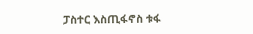ፓስተር እስጢፋኖስ ቱፋ